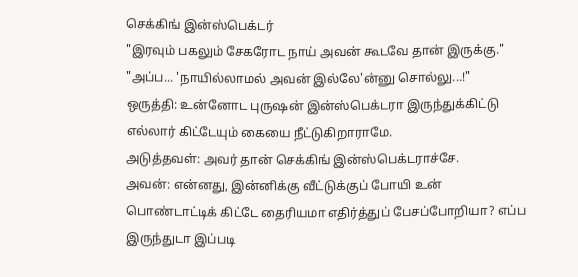செக்கிங் இன்ஸ்பெக்டர்
"இரவும் பகலும் சேகரோட நாய் அவன் கூடவே தான் இருக்கு."
"அப்ப... 'நாயில்லாமல் அவன் இல்லே'ன்னு சொல்லு...!"
ஒருத்தி: உன்னோட புருஷன் இன்ஸ்பெக்டரா இருந்துக்கிட்டு எல்லார் கிட்டேயும் கையை நீட்டுகிறாராமே.
அடுத்தவள்: அவர் தான் செக்கிங் இன்ஸ்பெக்டராச்சே.
அவன்: என்னது, இன்னிக்கு வீட்டுக்குப் போயி உன் பொண்டாட்டிக் கிட்டே தைரியமா எதிர்த்துப் பேசப்போறியா? எப்ப இருந்துடா இப்படி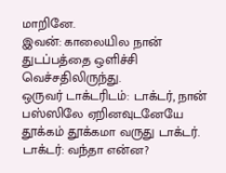மாறினே.
இவன்: காலையில நான் துடப்பத்தை ஒளிச்சி வெச்சதிலிருந்து.
ஒருவர் டாக்டரிடம்: டாக்டர், நான் பஸ்ஸிலே ஏறினவுடனேயே தூக்கம் தூக்கமா வருது டாக்டர்.
டாக்டர்: வந்தா என்ன?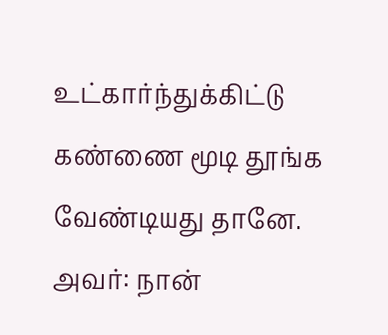உட்கார்ந்துக்கிட்டு கண்ணை மூடி தூங்க வேண்டியது தானே.
அவர்: நான்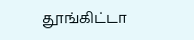தூங்கிட்டா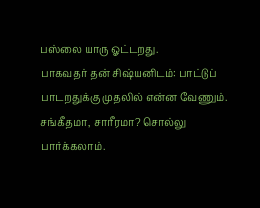பஸ்லை யாரு ஓட்டறது.
பாகவதர் தன் சிஷ்யனிடம்: பாட்டுப் பாடறதுக்கு முதலில் என்ன வேணும். சங்கீதமா, சாரீரமா? சொல்லு பார்க்கலாம்.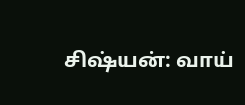சிஷ்யன்: வாய்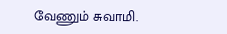வேணும் சுவாமி.